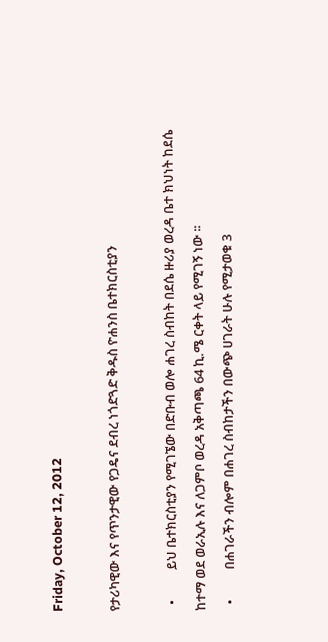Friday, October 12, 2012

የታሪካዊው እና የጥንታዊው የጋዴና ደብረ ነጎድጓድ ቅዱስ ዮሐንስ ቤተክርስቲያን

  •          ይህ ቤተክርስቲያን የሚገኜው በድቡብ ወሎ ሐገረ ስብከት በደሴ ዙሪያ ወረዳ ቤተ ክህነት ከደሴ ከተማ ወደ ወራኢሉ እና ለጋምቦ ወረዳ አቅጣጫ 64 ኪ.ሜ ርቀት ላይ የሚገኝ ነው ፡፡
  •          በሐገራችን ብሎም በሐገረ ስብከታችን በውጭ ሀገራት ሁሉ የሚታወቁ 3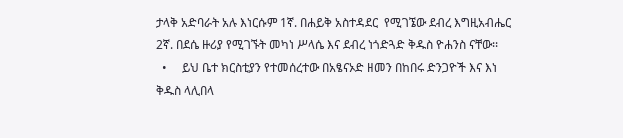ታላቅ አድባራት አሉ እነርሱም 1ኛ. በሐይቅ አስተዳደር  የሚገኜው ደብረ እግዚአብሔር 2ኛ. በደሴ ዙሪያ የሚገኙት መካነ ሥላሴ እና ደብረ ነጎድጓድ ቅዱስ ዮሐንስ ናቸው፡፡
  •     ይህ ቤተ ክርስቲያን የተመሰረተው በአፄናኦድ ዘመን በከበሩ ድንጋዮች እና እነ ቅዱስ ላሊበላ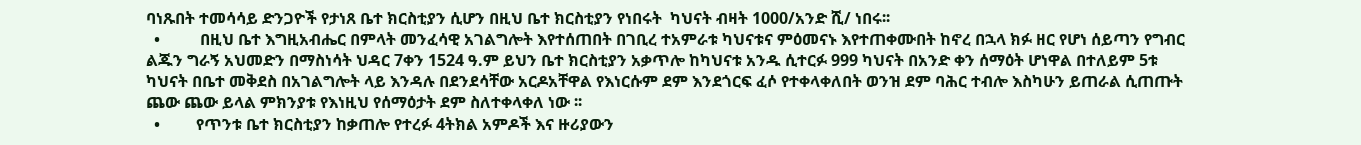ባነጹበት ተመሳሳይ ድንጋዮች የታነጸ ቤተ ክርስቲያን ሲሆን በዚህ ቤተ ክርስቲያን የነበሩት  ካህናት ብዛት 1000/አንድ ሺ/ ነበሩ፡፡
  •          በዚህ ቤተ እግዚአብሔር በምላት መንፈሳዊ አገልግሎት እየተሰጠበት በገቢረ ተአምራቱ ካህናቱና ምዕመናኑ እየተጠቀሙበት ከኖረ በኋላ ክፉ ዘር የሆነ ሰይጣን የግብር ልጁን ግራኝ አህመድን በማስነሳት ህዳር 7ቀን 1524 ዓ.ም ይህን ቤተ ክርስቲያን አቃጥሎ ከካህናቱ አንዱ ሲተርፉ 999 ካህናት በአንድ ቀን ሰማዕት ሆነዋል በተለይም 5ቱ ካህናት በቤተ መቅደስ በአገልግሎት ላይ እንዳሉ በደንደሳቸው አርዶአቸዋል የእነርሱም ደም እንደጎርፍ ፈሶ የተቀላቀለበት ወንዝ ደም ባሕር ተብሎ እስካሁን ይጠራል ሲጠጡት ጨው ጨው ይላል ምክንያቱ የእነዚህ የሰማዕታት ደም ስለተቀላቀለ ነው ፡፡
  •         የጥንቱ ቤተ ክርስቲያን ከቃጠሎ የተረፉ 4ትክል አምዶች እና ዙሪያውን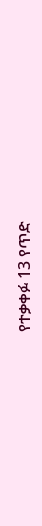የተቃቀፉ 13 የጥድ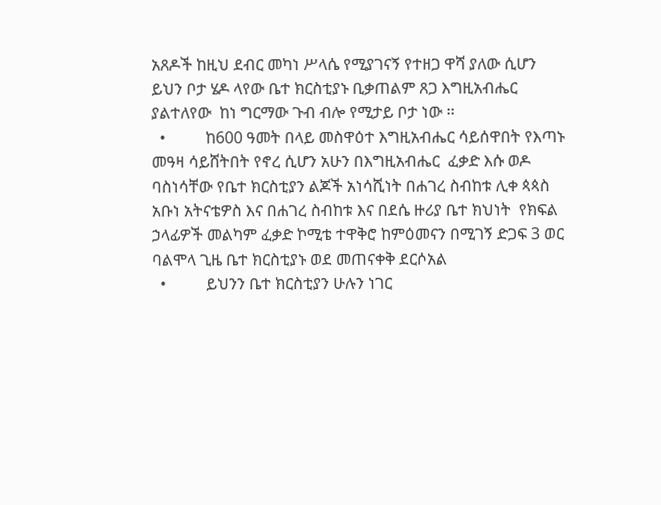አጸዶች ከዚህ ደብር መካነ ሥላሴ የሚያገናኝ የተዘጋ ዋሻ ያለው ሲሆን ይህን ቦታ ሄዶ ላየው ቤተ ክርስቲያኑ ቢቃጠልም ጸጋ እግዚአብሔር ያልተለየው  ከነ ግርማው ጉብ ብሎ የሚታይ ቦታ ነው ፡፡
  •          ከ600 ዓመት በላይ መስዋዕተ እግዚአብሔር ሳይሰዋበት የእጣኑ መዓዛ ሳይሸትበት የኖረ ሲሆን አሁን በእግዚአብሔር  ፈቃድ እሱ ወዶ ባስነሳቸው የቤተ ክርስቲያን ልጆች አነሳሺነት በሐገረ ስብከቱ ሊቀ ጳጳስ አቡነ አትናቴዎስ እና በሐገረ ስብከቱ እና በደሴ ዙሪያ ቤተ ክህነት  የክፍል  ኃላፊዎች መልካም ፈቃድ ኮሚቴ ተዋቅሮ ከምዕመናን በሚገኝ ድጋፍ 3 ወር ባልሞላ ጊዜ ቤተ ክርስቲያኑ ወደ መጠናቀቅ ደርሶአል
  •          ይህንን ቤተ ክርስቲያን ሁሉን ነገር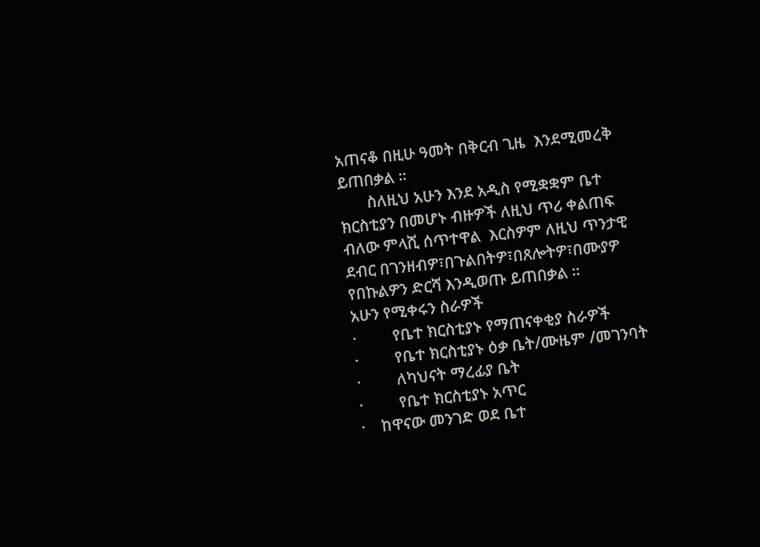አጠናቆ በዚሁ ዓመት በቅርብ ጊዜ  እንደሚመረቅ ይጠበቃል ፡፡
       ስለዚህ አሁን እንደ አዲስ የሚቋቋም ቤተ ክርስቲያን በመሆኑ ብዙዎች ለዚህ ጥሪ ቀልጠፍ ብለው ምላሺ ሰጥተዋል  እርስዎም ለዚህ ጥንታዊ ደብር በገንዘብዎ፣በጉልበትዎ፣በጸሎትዎ፣በሙያዎ የበኩልዎን ድርሻ እንዲወጡ ይጠበቃል ፡፡
አሁን የሚቀሩን ስራዎች
·         የቤተ ክርስቲያኑ የማጠናቀቂያ ስራዎች
·         የቤተ ክርስቲያኑ ዕቃ ቤት/ሙዜም /መገንባት
·         ለካህናት ማረፊያ ቤት
·         የቤተ ክርስቲያኑ አጥር
·    ከዋናው መንገድ ወደ ቤተ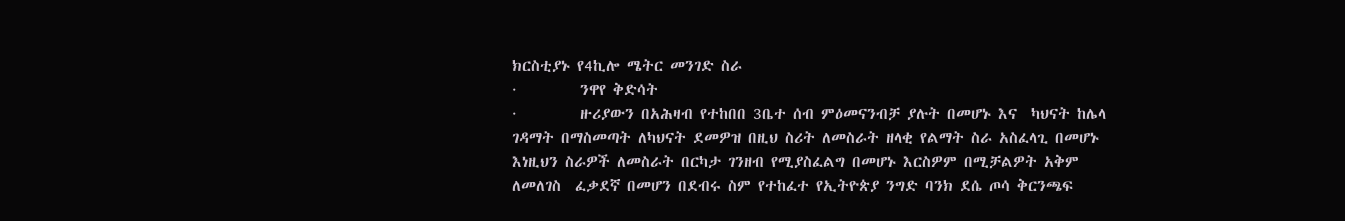ክርስቲያኑ የ4ኪሎ ሜትር መንገድ ስራ
·         ንዋየ ቅድሳት
·         ዙሪያውን በአሕዛብ የተከበበ 3ቤተ ሰብ ምዕመናንብቻ ያሉት በመሆኑ እና  ካህናት ከሌላ ገዳማት በማስመጣት ለካህናት ደመዎዝ በዚህ ስሪት ለመስራት ዘላቂ የልማት ስራ አስፈላጊ በመሆኑ እነዚህን ስራዎች ለመስራት በርካታ ገንዘብ የሚያስፈልግ በመሆኑ እርስዎም በሚቻልዎት አቅም ለመለገስ  ፈቃደኛ በመሆን በደብሩ ስም የተከፈተ የኢትዮጵያ ንግድ ባንክ ደሴ ጦሳ ቅርንጫፍ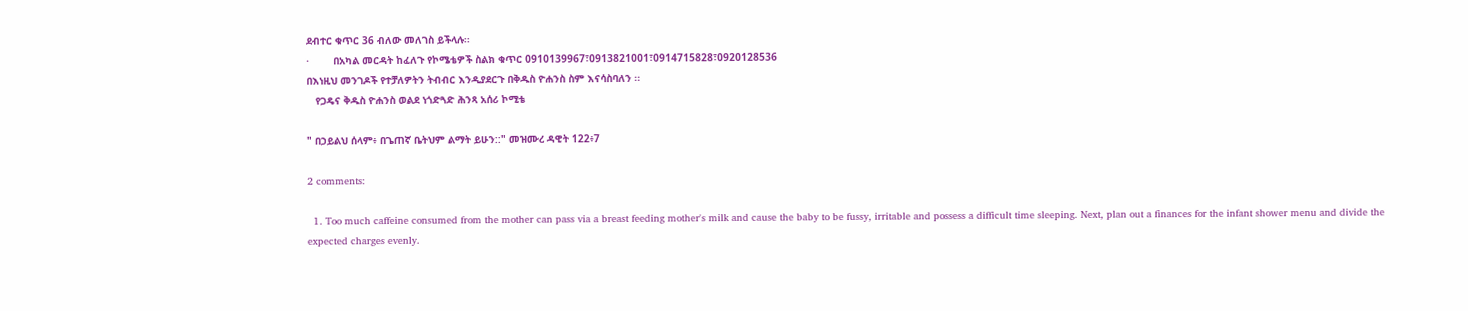ደብተር ቁጥር 36 ብለው መለገስ ይችላሉ፡፡
·        በአካል መርዳት ከፈለጉ የኮሜቴዎች ስልክ ቁጥር 0910139967፣0913821001፣0914715828፣0920128536
በእነዚህ መንገዶች የተቻለዎትን ትብብር እንዲያደርጉ በቅዱስ ዮሐንስ ስም እናሳስባለን ፡፡
   የጋዴና ቅዱስ ዮሐንስ ወልደ ነጎድጓድ ሕንጻ አሰሪ ኮሚቴ

" በኃይልህ ሰላም፥ በጌጠኛ ቤትህም ልማት ይሁን::" መዝሙረ ዳዊት 122፥7

2 comments:

  1. Too much caffeine consumed from the mother can pass via a breast feeding mother's milk and cause the baby to be fussy, irritable and possess a difficult time sleeping. Next, plan out a finances for the infant shower menu and divide the expected charges evenly.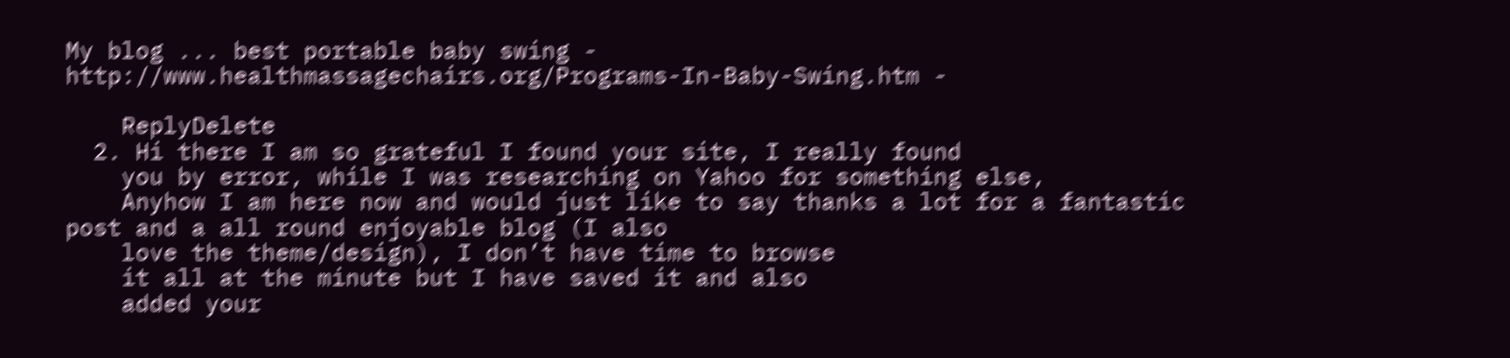My blog ... best portable baby swing - http://www.healthmassagechairs.org/Programs-In-Baby-Swing.htm -

    ReplyDelete
  2. Hi there I am so grateful I found your site, I really found
    you by error, while I was researching on Yahoo for something else,
    Anyhow I am here now and would just like to say thanks a lot for a fantastic post and a all round enjoyable blog (I also
    love the theme/design), I don’t have time to browse
    it all at the minute but I have saved it and also
    added your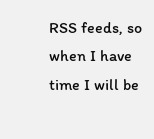RSS feeds, so when I have time I will be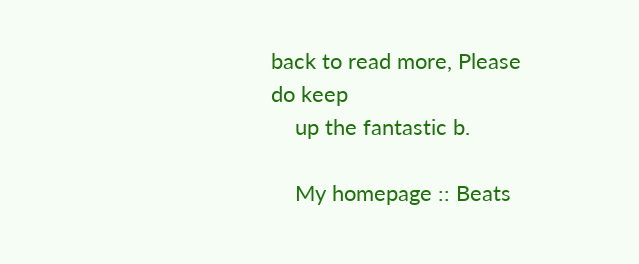back to read more, Please do keep
    up the fantastic b.

    My homepage :: Beats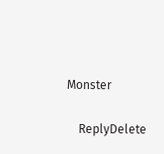Monster

    ReplyDelete